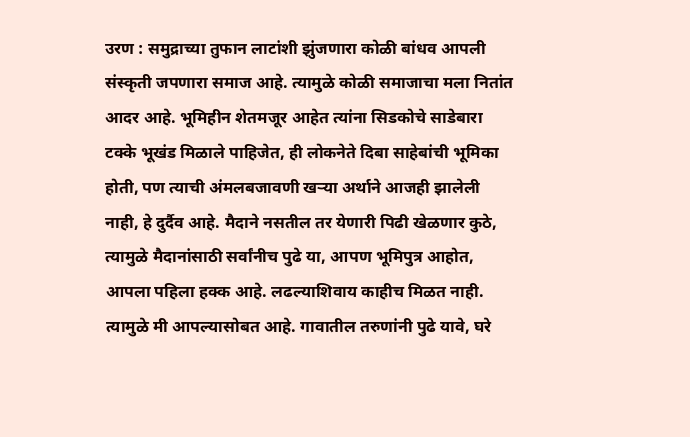उरण : समुद्राच्या तुफान लाटांशी झुंजणारा कोळी बांधव आपली संस्कृती जपणारा समाज आहे. त्यामुळे कोळी समाजाचा मला नितांत आदर आहे. भूमिहीन शेतमजूर आहेत त्यांना सिडकोचे साडेबारा टक्के भूखंड मिळाले पाहिजेत, ही लोकनेते दिबा साहेबांची भूमिका होती, पण त्याची अंमलबजावणी खऱ्या अर्थाने आजही झालेली नाही, हे दुर्दैव आहे. मैदाने नसतील तर येणारी पिढी खेळणार कुठे, त्यामुळे मैदानांसाठी सर्वांनीच पुढे या, आपण भूमिपुत्र आहोत, आपला पहिला हक्क आहे. लढल्याशिवाय काहीच मिळत नाही. त्यामुळे मी आपल्यासोबत आहे. गावातील तरुणांनी पुढे यावे, घरे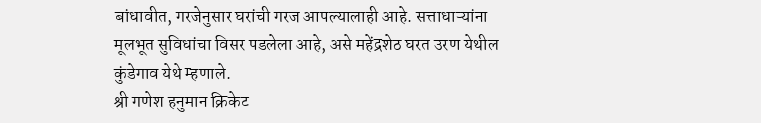बांधावीत, गरजेनुसार घरांची गरज आपल्यालाही आहे. सत्ताधाऱ्यांना मूलभूत सुविधांचा विसर पडलेला आहे, असे महेंद्रशेठ घरत उरण येथील कुंडेगाव येथे म्हणाले.
श्री गणेश हनुमान क्रिकेट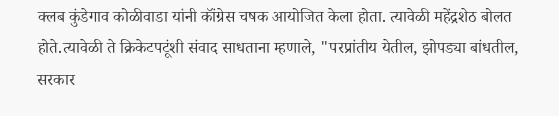क्लब कुंडेगाव कोळीवाडा यांनी कॉंग्रेस चषक आयोजित केला होता. त्यावेळी महेंद्रशेठ बोलत होते.त्यावेळी ते क्रिकेटपटूंशी संवाद साधताना म्हणाले, "परप्रांतीय येतील, झोपड्या बांधतील, सरकार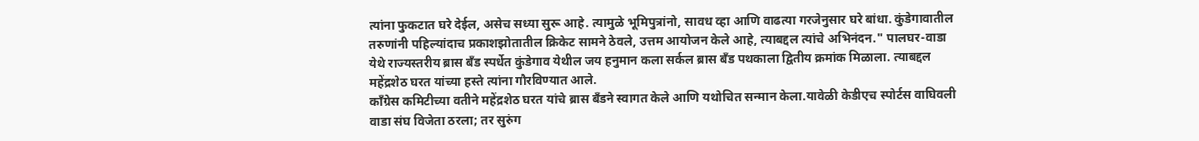त्यांना फुकटात घरे देईल, असेच सध्या सुरू आहे. त्यामुळे भूमिपुत्रांनो, सावध व्हा आणि वाढत्या गरजेनुसार घरे बांधा. कुंडेगावातील तरुणांनी पहिल्यांदाच प्रकाशझोतातील क्रिकेट सामने ठेवले, उत्तम आयोजन केले आहे, त्याबद्दल त्यांचे अभिनंदन." पालघर-वाडा येथे राज्यस्तरीय ब्रास बँड स्पर्धेत कुंडेगाव येथील जय हनुमान कला सर्कल ब्रास बँड पथकाला द्वितीय क्रमांक मिळाला. त्याबद्दल महेंद्रशेठ घरत यांच्या हस्ते त्यांना गौरविण्यात आले.
कॉंग्रेस कमिटीच्या वतीने महेंद्रशेठ घरत यांचे ब्रास बॅंडने स्वागत केले आणि यथोचित सन्मान केला.यावेळी केडीएच स्पोर्टस वाघिवली वाडा संघ विजेता ठरला; तर सुरुंग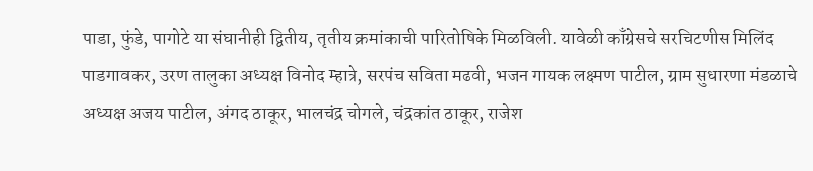पाडा, फुंडे, पागोटे या संघानीही द्वितीय, तृतीय क्रमांकाची पारितोषिके मिळविली. यावेळी काँग्रेसचे सरचिटणीस मिलिंद पाडगावकर, उरण तालुका अध्यक्ष विनोद म्हात्रे, सरपंच सविता मढवी, भजन गायक लक्ष्मण पाटील, ग्राम सुधारणा मंडळाचे अध्यक्ष अजय पाटील, अंगद ठाकूर, भालचंद्र चोगले, चंद्रकांत ठाकूर, राजेश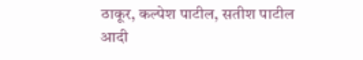ठाकूर, कल्पेश पाटील, सतीश पाटील आदी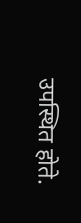उपस्थित होते.